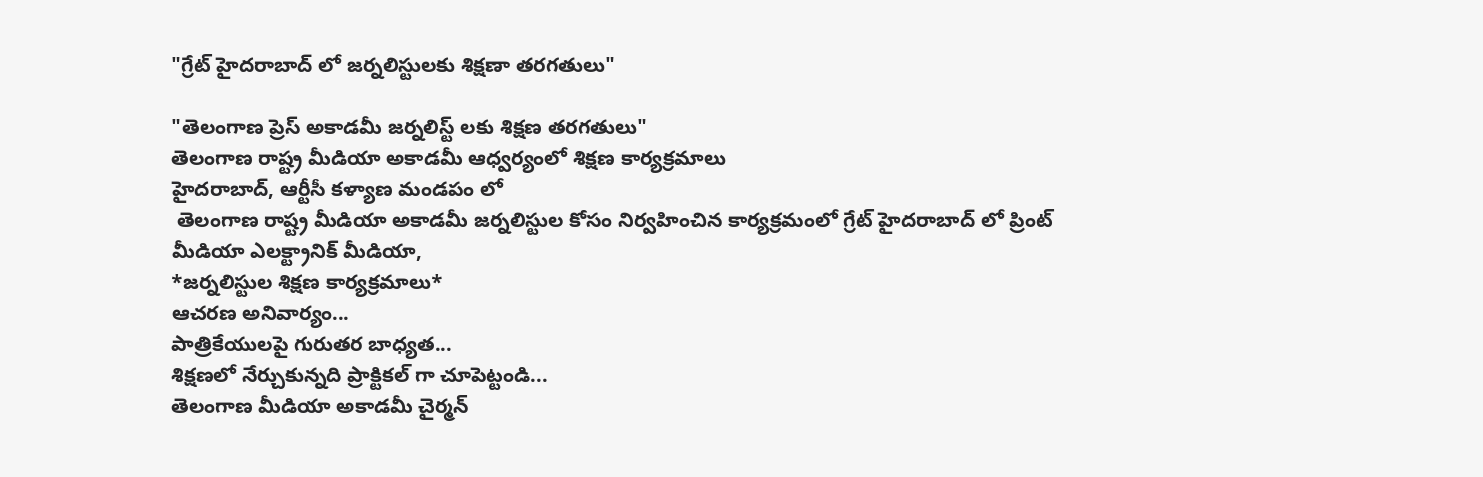"గ్రేట్ హైదరాబాద్ లో జర్నలిస్టులకు శిక్షణా తరగతులు"

"తెలంగాణ ప్రెస్ అకాడమీ జర్నలిస్ట్ లకు శిక్షణ తరగతులు"
తెలంగాణ రాష్ట్ర మీడియా అకాడమీ ఆధ్వర్యంలో శిక్షణ కార్యక్రమాలు
హైదరాబాద్, ఆర్టీసీ కళ్యాణ మండపం లో
 తెలంగాణ రాష్ట్ర మీడియా అకాడమీ జర్నలిస్టుల కోసం నిర్వహించిన కార్యక్రమంలో గ్రేట్ హైదరాబాద్ లో ప్రింట్ మీడియా ఎలక్ట్రానిక్ మీడియా,
*జర్నలిస్టుల శిక్షణ కార్యక్రమాలు*
ఆచరణ అనివార్యం...
పాత్రికేయులపై గురుతర బాధ్యత...
శిక్షణలో నేర్చుకున్నది ప్రాక్టికల్ గా చూపెట్టండి...
తెలంగాణ మీడియా అకాడమీ చైర్మన్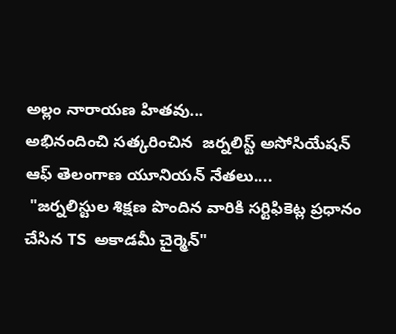అల్లం నారాయణ హితవు...
అభినందించి సత్కరించిన  జర్నలిస్ట్ అసోసియేషన్ ఆఫ్ తెలంగాణ యూనియన్ నేతలు....
 "జర్నలిస్టుల శిక్షణ పొందిన వారికి సర్టిఫికెట్ల ప్రధానం చేసిన TS  అకాడమీ చైర్మెన్"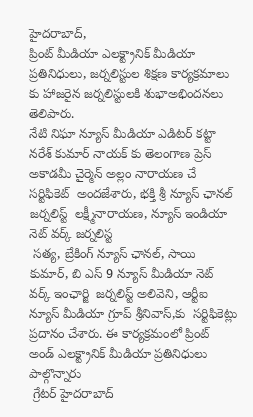హైదరాబాద్,
ప్రింట్ మీడియా ఎలక్ట్రానిక్ మీడియా ప్రతినిధులు, జర్నలిస్టుల శిక్షణ కార్యక్రమాలు కు హాజరైన జర్నలిస్టులకి శుభాఅభిందనలు తెలిపారు.
నేటి నిఘా న్యూస్ మీడియా ఎడిటర్ కట్టా నరేశ్ కుమార్ నాయక్ కు తెలంగాణ ప్రెస్ అకాడమీ చైర్మెన్ అల్లం నారాయణ చే సర్టిఫికెట్  అందజేశారు, భక్తి శ్రీ న్యూస్ ఛానల్ జర్నలిస్ట్  లక్ష్మీనారాయణ, న్యూస్ ఇండియా నెట్ వర్క్ జర్నలిస్ట
 సత్య, బ్రేకింగ్ న్యూస్ ఛానల్, సాయి కుమార్, బి ఎస్ 9 న్యూస్ మీడియా నెట్ వర్క్ ఇంఛార్జి  జర్నలిస్ట్ అలివెని, ఆర్టీఐ న్యూస్ మీడియా గ్రూప్ శ్రీనివాస్,కు  సర్టిఫికెట్లు ప్రదానం చేశారు. ఈ కార్యక్రమంలో ప్రింట్ అండ్ ఎలక్ట్రానిక్ మీడియా ప్రతినిధులు పాల్గొన్నారు
 గ్రేటర్ హైదరాబాద్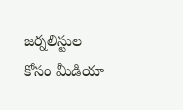జర్నలిస్టుల కోసం మీడియా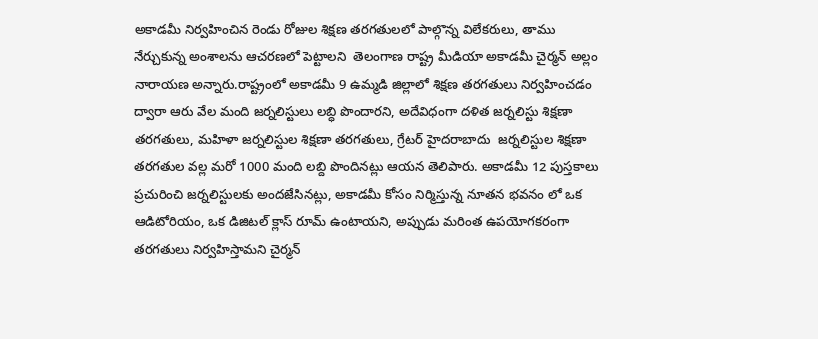అకాడమీ నిర్వహించిన రెండు రోజుల శిక్షణ తరగతులలో పాల్గొన్న విలేకరులు, తాము నేర్చుకున్న అంశాలను ఆచరణలో పెట్టాలని  తెలంగాణ రాష్ట్ర మీడియా అకాడమీ చైర్మన్ అల్లం నారాయణ అన్నారు.రాష్ట్రంలో అకాడమీ 9 ఉమ్మడి జిల్లాలో శిక్షణ తరగతులు నిర్వహించడం ద్వారా ఆరు వేల మంది జర్నలిస్టులు లబ్ధి పొందారని, అదేవిధంగా దళిత జర్నలిస్టు శిక్షణా తరగతులు, మహిళా జర్నలిస్టుల శిక్షణా తరగతులు, గ్రేటర్ హైదరాబాదు  జర్నలిస్టుల శిక్షణా తరగతుల వల్ల మరో 1000 మంది లబ్ది పొందినట్లు ఆయన తెలిపారు. అకాడమీ 12 పుస్తకాలు  ప్రచురించి జర్నలిస్టులకు అందజేసినట్లు, అకాడమీ కోసం నిర్మిస్తున్న నూతన భవనం లో ఒక ఆడిటోరియం, ఒక డిజిటల్ క్లాస్ రూమ్ ఉంటాయని, అప్పుడు మరింత ఉపయోగకరంగా తరగతులు నిర్వహిస్తామని చైర్మన్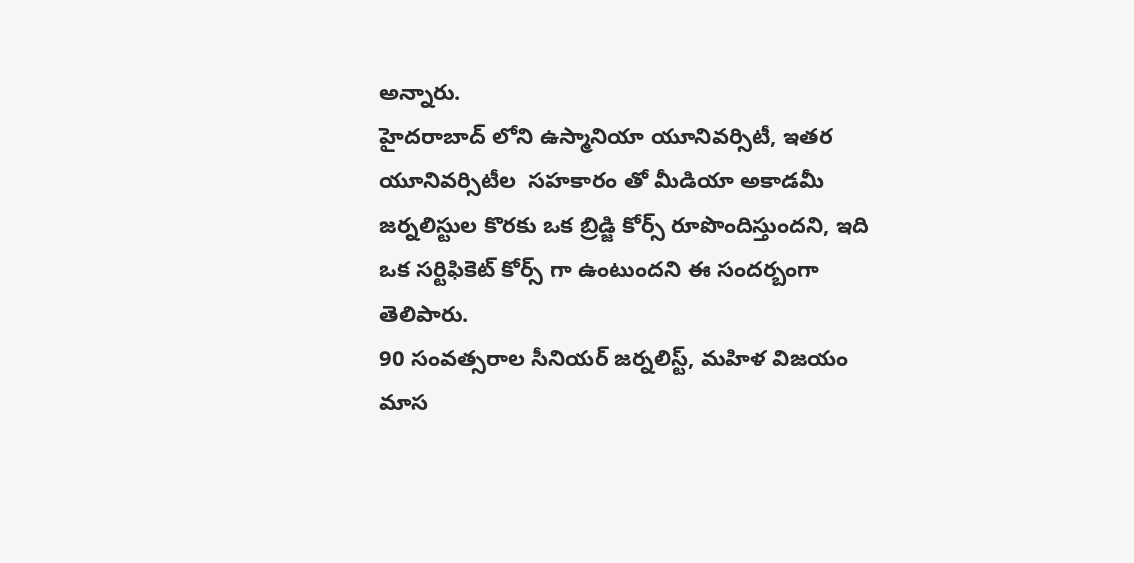అన్నారు.
హైదరాబాద్ లోని ఉస్మానియా యూనివర్సిటీ, ఇతర  యూనివర్సిటీల  సహకారం తో మీడియా అకాడమీ జర్నలిస్టుల కొరకు ఒక బ్రిడ్జి కోర్స్ రూపొందిస్తుందని, ఇది ఒక సర్టిఫికెట్ కోర్స్ గా ఉంటుందని ఈ సందర్బంగా తెలిపారు.
90 సంవత్సరాల సీనియర్ జర్నలిస్ట్, మహిళ విజయం మాస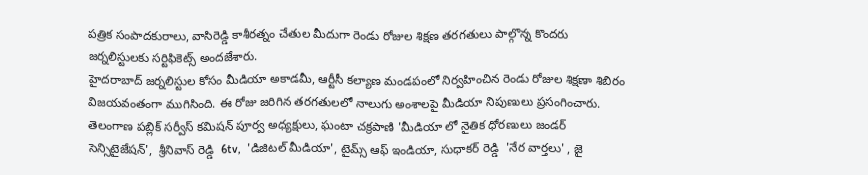పత్రిక సంపాదకురాలు, వాసిరెడ్డి కాశీరత్నం చేతుల మీదుగా రెండు రోజుల శిక్షణ తరగతులు పాల్గొన్న కొందరు జర్నలిస్టులకు సర్టిఫికెట్స్ అందజేశారు.
హైదరాబాద్ జర్నలిస్టుల కోసం మీడియా అకాడమీ, ఆర్టీసీ కల్యాణ మండపంలో నిర్వహించిన రెండు రోజుల శిక్షణా శిబిరం విజయవంతంగా ముగిసింది. ఈ రోజు జరిగిన తరగతులలో నాలుగు అంశాలపై మీడియా నిపుణులు ప్రసంగించారు. తెలంగాణ పబ్లిక్ సర్వీస్ కమిషన్ పూర్వ అధ్యక్షులు, ఘంటా చక్రపాణి 'మీడియా లో నైతిక ధోరణులు జండర్ సెన్సిటైజేషన్',  శ్రీనివాస్ రెడ్డి  6tv,  'డిజిటల్ మీడియా', టైమ్స్ ఆఫ్ ఇండియా, సుధాకర్ రెడ్డి  'నేర వార్తలు' , జై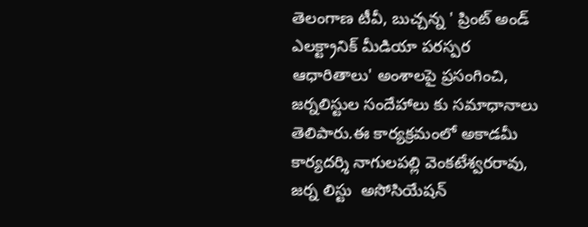తెలంగాణ టీవీ, బుచ్చన్న ' ప్రింట్ అండ్ ఎలక్ట్రానిక్ మీడియా పరస్పర ఆధారితాలు' అంశాలపై ప్రసంగించి, జర్నలిస్టుల సందేహాలు కు సమాధానాలు తెలిపారు.ఈ కార్యక్రమంలో అకాడమీ కార్యదర్శి నాగులపల్లి వెంకటేశ్వరరావు,  జర్న లిస్టు  అసోసియేషన్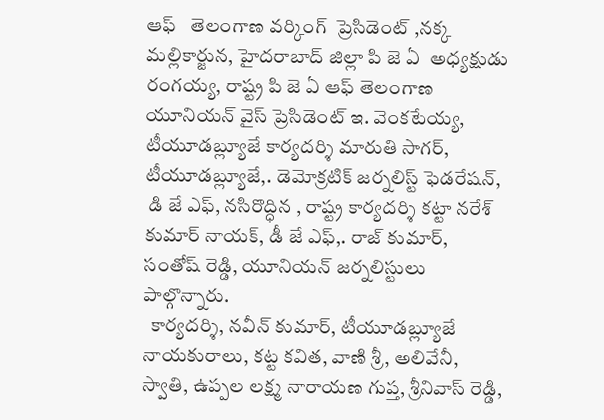ఆఫ్   తెలంగాణ వర్కింగ్  ప్రెసిడెంట్ ,నక్క మల్లికార్జున, హైదరాబాద్ జిల్లా పి జె ఏ  అధ్యక్షుడు  రంగయ్య, రాష్ట్ర పి జె ఏ ఆఫ్ తెలంగాణ యూనియన్ వైస్ ప్రెసిడెంట్ ఇ. వెంకటేయ్య, టీయూడబ్ల్యూజే కార్యదర్శి మారుతి సాగర్,  టీయూడబ్ల్యూజే,. డెమోక్రటిక్ జర్నలిస్ట్ ఫెడరేషన్,
 డి జే ఎఫ్, నసిరొద్ధిన , రాష్ట్ర కార్యదర్శి కట్టా నరేశ్ కుమార్ నాయక్, డీ జే ఎఫ్,. రాజ్ కుమార్, సంతోష్ రెడ్డి, యూనియన్ జర్నలిస్టులు పాల్గొన్నారు.
  కార్యదర్శి, నవీన్ కుమార్, టీయూడబ్ల్యూజే నాయకురాలు, కట్ట కవిత, వాణి శ్రీ, అలివేనీ, స్వాతి, ఉప్పల లక్ష్మ నారాయణ గుప్త, శ్రీనివాస్ రెడ్డి,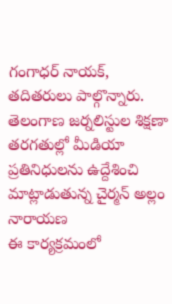గంగాధర్ నాయక్, తదితరులు పాల్గొన్నారు.
తెలంగాణ జర్నలిస్టుల శిక్షణా తరగతుల్లో మీడియా ప్రతినిధులను ఉద్దేశించి మాట్లాడుతున్న చైర్మన్ అల్లం నారాయణ
ఈ కార్యక్రమంలో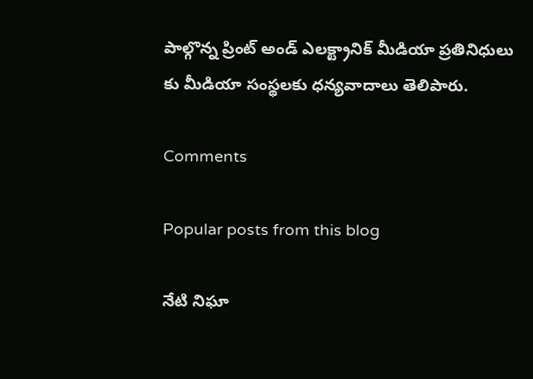పాల్గొన్న ప్రింట్ అండ్ ఎలక్ట్రానిక్ మీడియా ప్రతినిధులు కు మీడియా సంస్థలకు ధన్యవాదాలు తెలిపారు.

Comments

Popular posts from this blog

నేటి నిఘా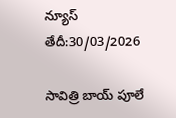న్యూస్ తేదీ:30/03/2026

సావిత్రి బాయ్ పూలే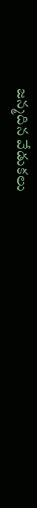జన్మదిన వేడుకలు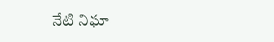నేటి నిఘా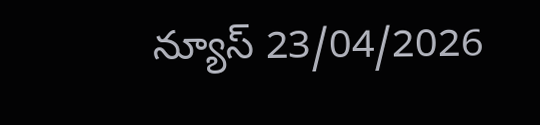న్యూస్ 23/04/2026